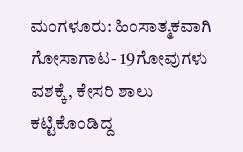ಮಂಗಳೂರು: ಹಿಂಸಾತ್ಮಕವಾಗಿ ಗೋಸಾಗಾಟ- 19ಗೋವುಗಳು ವಶಕ್ಕೆ, ಕೇಸರಿ ಶಾಲು ಕಟ್ಟಿಕೊಂಡಿದ್ದ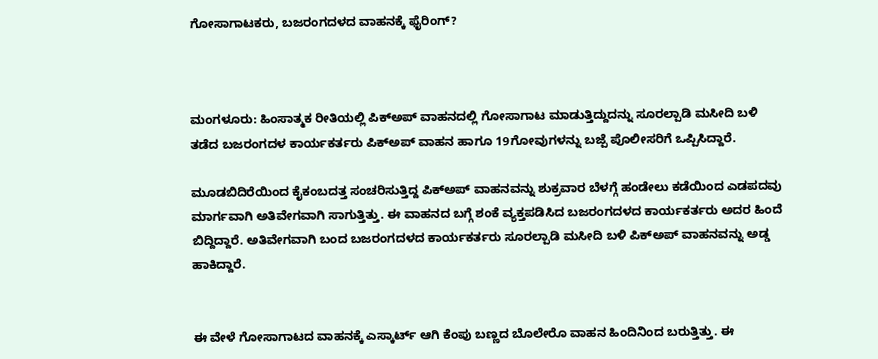ಗೋಸಾಗಾಟಕರು, ಬಜರಂಗದಳದ ವಾಹನಕ್ಕೆ ಫೈರಿಂಗ್?



ಮಂಗಳೂರು: ಹಿಂಸಾತ್ಮಕ ರೀತಿಯಲ್ಲಿ ಪಿಕ್‌ಅಪ್ ವಾಹನದಲ್ಲಿ ಗೋಸಾಗಾಟ ಮಾಡುತ್ತಿದ್ದುದನ್ನು ಸೂರಲ್ಪಾಡಿ ಮಸೀದಿ ಬಳಿ ತಡೆದ ಬಜರಂಗದಳ ಕಾರ್ಯಕರ್ತರು ಪಿಕ್‌ಅಪ್ ವಾಹನ ಹಾಗೂ 19ಗೋವುಗಳನ್ನು ಬಜ್ಪೆ ಪೊಲೀಸರಿಗೆ ಒಪ್ಪಿಸಿದ್ದಾರೆ.

ಮೂಡಬಿದಿರೆಯಿಂದ ಕೈಕಂಬದತ್ತ ಸಂಚರಿಸುತ್ತಿದ್ದ ಪಿಕ್‌ಅಪ್ ವಾಹನವನ್ನು ಶುಕ್ರವಾರ ಬೆಳಗ್ಗೆ ಹಂಡೇಲು ಕಡೆಯಿಂದ ಎಡಪದವು ಮಾರ್ಗವಾಗಿ ಅತಿವೇಗವಾಗಿ ಸಾಗುತ್ತಿತ್ತು. ಈ ವಾಹನದ ಬಗ್ಗೆ ಶಂಕೆ ವ್ಯಕ್ತಪಡಿಸಿದ ಬಜರಂಗದಳದ ಕಾರ್ಯಕರ್ತರು ಅದರ ಹಿಂದೆ ಬಿದ್ದಿದ್ದಾರೆ. ಅತಿವೇಗವಾಗಿ ಬಂದ ಬಜರಂಗದಳದ ಕಾರ್ಯಕರ್ತರು ಸೂರಲ್ಪಾಡಿ ಮಸೀದಿ ಬಳಿ‌ ಪಿಕ್‌ಅಪ್ ವಾಹನವನ್ನು ಅಡ್ಡ ಹಾಕಿದ್ದಾರೆ.


ಈ ವೇಳೆ ಗೋಸಾಗಾಟದ ವಾಹನಕ್ಕೆ ಎಸ್ಕಾರ್ಟ್ ಆಗಿ ಕೆಂಪು ಬಣ್ಣದ ಬೊಲೇರೊ ವಾಹನ ಹಿಂದಿನಿಂದ ಬರುತ್ತಿತ್ತು. ಈ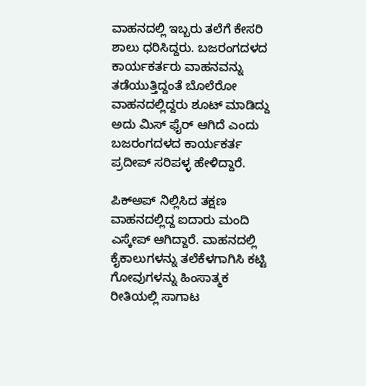ವಾಹನದಲ್ಲಿ ಇಬ್ಬರು ತಲೆಗೆ ಕೇಸರಿ ಶಾಲು ಧರಿಸಿದ್ದರು. ಬಜರಂಗದಳದ ಕಾರ್ಯಕರ್ತರು ವಾಹನವನ್ನು ತಡೆಯುತ್ತಿದ್ದಂತೆ ಬೊಲೆರೋ ವಾಹನದಲ್ಲಿದ್ದರು ಶೂಟ್ ಮಾಡಿದ್ದು ಅದು ಮಿಸ್ ಫೈರ್ ಆಗಿದೆ ಎಂದು ಬಜರಂಗದಳದ ಕಾರ್ಯಕರ್ತ ಪ್ರದೀಪ್ ಸರಿಪಳ್ಳ ಹೇಳಿದ್ದಾರೆ.

ಪಿಕ್‌ಅಪ್ ನಿಲ್ಲಿಸಿದ ತಕ್ಷಣ ವಾಹನದಲ್ಲಿದ್ದ ಐದಾರು ಮಂದಿ ಎಸ್ಕೇಪ್ ಆಗಿದ್ದಾರೆ. ವಾಹನದಲ್ಲಿ ಕೈಕಾಲುಗಳನ್ನು ತಲೆಕೆಳಗಾಗಿಸಿ ಕಟ್ಟಿ ಗೋವುಗಳನ್ನು ಹಿಂಸಾತ್ಮಕ ರೀತಿಯಲ್ಲಿ ಸಾಗಾಟ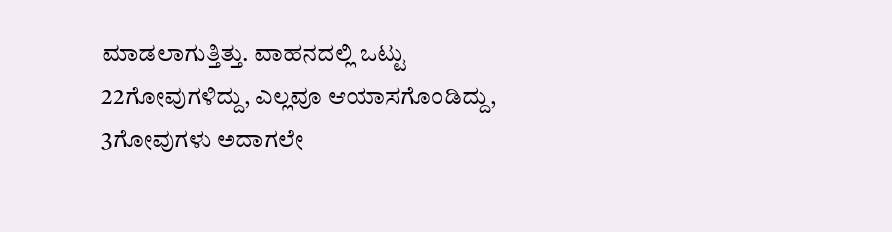ಮಾಡಲಾಗುತ್ತಿತ್ತು. ವಾಹನದಲ್ಲಿ ಒಟ್ಟು 22ಗೋವುಗಳಿದ್ದು, ಎಲ್ಲವೂ ಆಯಾಸಗೊಂಡಿದ್ದು, 3ಗೋವುಗಳು ಅದಾಗಲೇ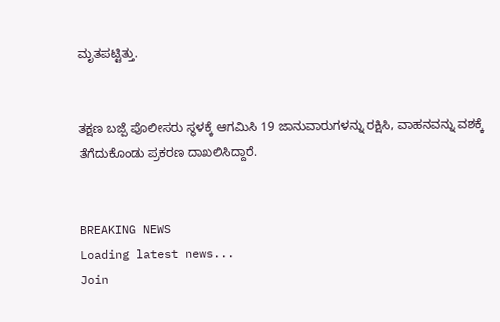ಮೃತಪಟ್ಟಿತ್ತು.


ತಕ್ಷಣ ಬಜ್ಪೆ ಪೊಲೀಸರು ಸ್ಥಳಕ್ಕೆ ಆಗಮಿಸಿ‌ 19 ಜಾನುವಾರುಗಳನ್ನು ರಕ್ಷಿಸಿ, ವಾಹನವನ್ನು ವಶಕ್ಕೆ ತೆಗೆದುಕೊಂಡು ಪ್ರಕರಣ ದಾಖಲಿಸಿದ್ದಾರೆ.


BREAKING NEWS
Loading latest news...
Join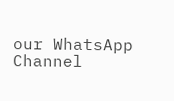our WhatsApp Channel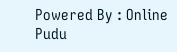Powered By : Online Pudu